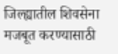जिल्ह्यातील शिवसेना मजबूत करण्यासाठी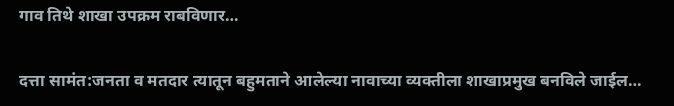गाव तिथे शाखा उपक्रम राबविणार…

दत्ता सामंत:जनता व मतदार त्यातून बहुमताने आलेल्या नावाच्या व्यक्तीला शाखाप्रमुख बनविले जाईल…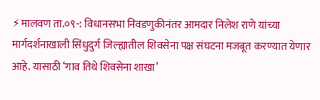⚡मालवण ता.०९-: विधानसभा निवडणुकीनंतर आमदार निलेश राणे यांच्या मार्गदर्शनाखाली सिंधुदुर्ग जिल्ह्यातील शिवसेना पक्ष संघटना मजबूत करण्यात येणार आहे. यासाठी ‘गाव तिथे शिवसेना शाखा’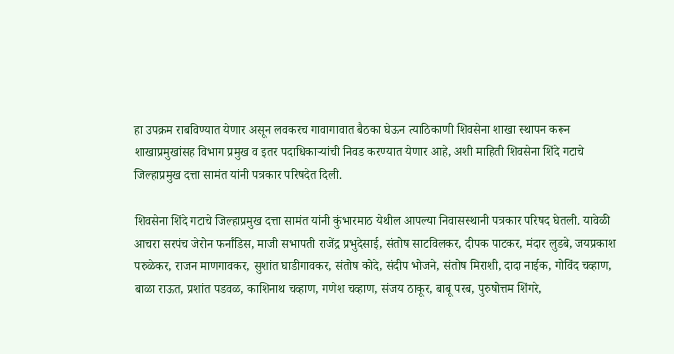हा उपक्रम राबविण्यात येणार असून लवकरच गावागावात बैठका घेऊन त्याठिकाणी शिवसेना शाखा स्थापन करून शाखाप्रमुखांसह विभाग प्रमुख व इतर पदाधिकाऱ्यांची निवड करण्यात येणार आहे, अशी माहिती शिवसेना शिंदे गटाचे जिल्हाप्रमुख दत्ता सामंत यांनी पत्रकार परिषदेत दिली.

शिवसेना शिंदे गटाचे जिल्हाप्रमुख दत्ता सामंत यांनी कुंभारमाठ येथील आपल्या निवासस्थानी पत्रकार परिषद घेतली. यावेळी आचरा सरपंच जेरोन फर्नांडिस, माजी सभापती राजेंद्र प्रभुदेसाई, संतोष साटविलकर, दीपक पाटकर, मंदार लुडबे, जयप्रकाश परुळेकर, राजन माणगावकर, सुशांत घाडीगावकर, संतोष कोदे, संदीप भोजने, संतोष मिराशी, दादा नाईक, गोविंद चव्हाण, बाळा राऊत, प्रशांत पडवळ, काशिनाथ चव्हाण, गणेश चव्हाण, संजय ठाकूर, बाबू परब, पुरुषोत्तम शिंगरे,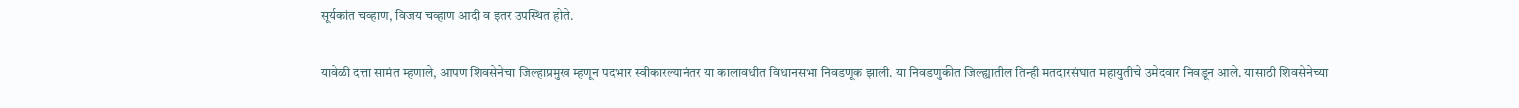सूर्यकांत चव्हाण, विजय चव्हाण आदी व इतर उपस्थित होते.

यावेळी दत्ता सामंत म्हणाले, आपण शिवसेनेचा जिल्हाप्रमुख म्हणून पदभार स्वीकारल्यानंतर या कालावधीत विधानसभा निवडणूक झाली. या निवडणुकीत जिल्ह्यातील तिन्ही मतदारसंघात महायुतीचे उमेदवार निवडून आले. यासाठी शिवसेनेच्या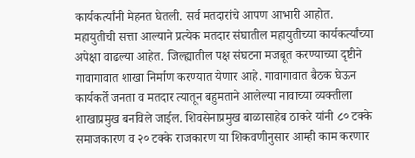कार्यकर्त्यांनी मेहनत घेतली. सर्व मतदारांचे आपण आभारी आहोत. महायुतीची सत्ता आल्याने प्रत्येक मतदार संघातील महायुतीच्या कार्यकर्त्यांच्या अपेक्षा वाढल्या आहेत. जिल्ह्यातील पक्ष संघटना मजबूत करण्याच्या दृष्टीने गावागावात शाखा निर्माण करण्यात येणार आहे. गावागावात बैठक घेऊन कार्यकर्ते जनता व मतदार त्यातून बहुमताने आलेल्या नावाच्या व्यक्तीला शाखाप्रमुख बनविले जाईल. शिवसेनाप्रमुख बाळासाहेब ठाकरे यांनी ८० टक्के समाजकारण व २० टक्के राजकारण या शिकवणीनुसार आम्ही काम करणार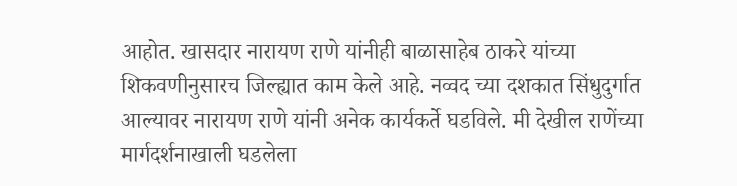आहोत. खासदार नारायण राणे यांनीही बाळासाहेब ठाकरे यांच्या शिकवणीनुसारच जिल्ह्यात काम केले आहे. नव्वद च्या दशकात सिंधुदुर्गात आल्यावर नारायण राणे यांनी अनेक कार्यकर्ते घडविले. मी देखील राणेंच्या मार्गदर्शनाखाली घडलेला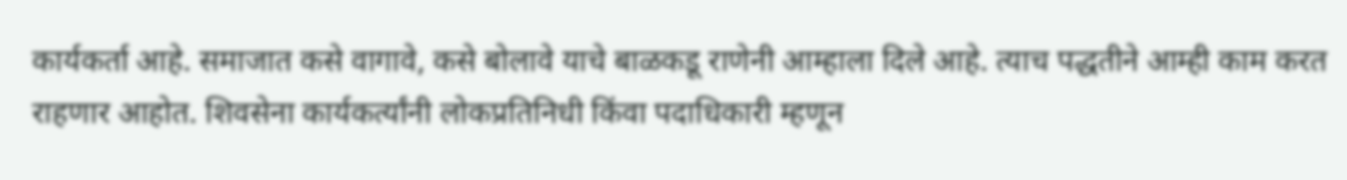कार्यकर्ता आहे. समाजात कसे वागावे, कसे बोलावे याचे बाळकडू राणेनी आम्हाला दिले आहे. त्याच पद्धतीने आम्ही काम करत राहणार आहोत. शिवसेना कार्यकर्त्यांनी लोकप्रतिनिधी किंवा पदाधिकारी म्हणून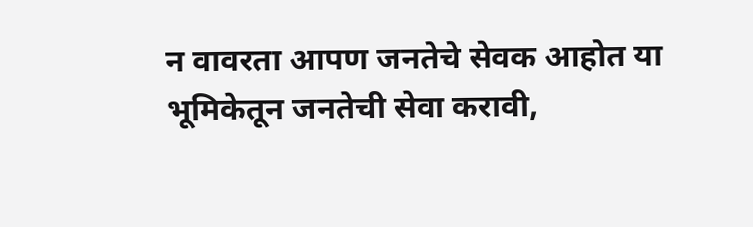न वावरता आपण जनतेचे सेवक आहोत या भूमिकेतून जनतेची सेवा करावी,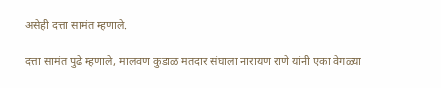असेही दत्ता सामंत म्हणाले.

दत्ता सामंत पुढे म्हणाले, मालवण कुडाळ मतदार संघाला नारायण राणे यांनी एका वेगळ्या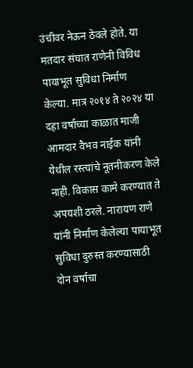उंचीवर नेऊन ठेवले होते. या मतदार संघात राणेनी विविध पायाभूत सुविधा निर्माण केल्या. मात्र २०१४ ते २०२४ या दहा वर्षाच्या काळात माजी आमदार वैभव नाईक यांनी येथील रस्त्यांचे नूतनीकरण केले नाही. विकास कामे करण्यात ते अपयशी ठरले. नारायण राणे यांनी निर्माण केलेल्या पायाभूत सुविधा दुरुस्त करण्यासाठी दोन वर्षाचा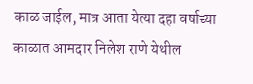काळ जाईल, मात्र आता येत्या दहा वर्षाच्या काळात आमदार निलेश राणे येथील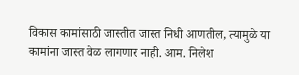विकास कामांसाठी जास्तीत जास्त निधी आणतील, त्यामुळे या कामांना जास्त वेळ लागणार नाही. आम. निलेश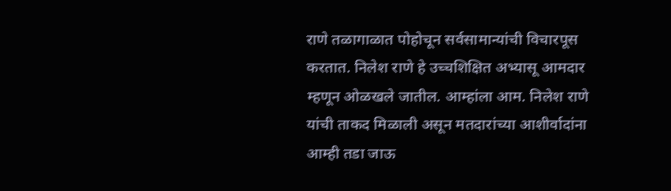राणे तळागाळात पोहोचून सर्वसामान्यांची विचारपूस करतात. निलेश राणे हे उच्चशिक्षित अभ्यासू आमदार म्हणून ओळखले जातील. आम्हांला आम. निलेश राणे यांची ताकद मिळाली असून मतदारांच्या आशीर्वादांना आम्ही तडा जाऊ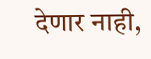देणार नाही,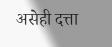असेही दत्ता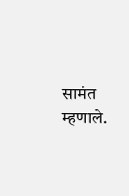सामंत म्हणाले.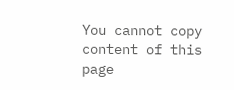You cannot copy content of this page